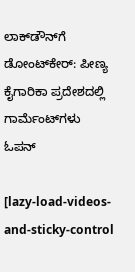ಲಾಕ್‌ಡೌನ್‌ಗೆ ಡೋಂಟ್‌ಕೇರ್: ಪೀಣ್ಯ ಕೈಗಾರಿಕಾ ಪ್ರದೇಶದಲ್ಲಿ ಗಾರ್ಮೆಂಟ್‌ಗಳು ಓಪನ್

[lazy-load-videos-and-sticky-control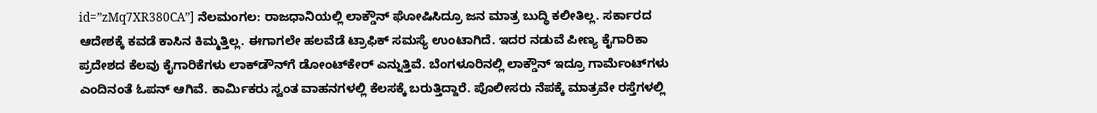id=”zMq7XR380CA”] ನೆಲಮಂಗಲ: ರಾಜಧಾನಿಯಲ್ಲಿ ಲಾಕ್ಡೌನ್ ಘೋಷಿಸಿದ್ರೂ ಜನ ಮಾತ್ರ ಬುದ್ಧಿ ಕಲೀತಿಲ್ಲ. ಸರ್ಕಾರದ ಆದೇಶಕ್ಕೆ ಕವಡೆ ಕಾಸಿನ ಕಿಮ್ಮತ್ತಿಲ್ಲ. ಈಗಾಗಲೇ ಹಲವೆಡೆ ಟ್ರಾಫಿಕ್ ಸಮಸ್ಯೆ ಉಂಟಾಗಿದೆ. ಇದರ ನಡುವೆ ಪೀಣ್ಯ ಕೈಗಾರಿಕಾ ಪ್ರದೇಶದ ಕೆಲವು ಕೈಗಾರಿಕೆಗಳು ಲಾಕ್‌ಡೌನ್‌ಗೆ ಡೋಂಟ್‌ಕೇರ್ ಎನ್ನುತ್ತಿವೆ. ಬೆಂಗಳೂರಿನಲ್ಲಿ ಲಾಕ್ಡೌನ್ ಇದ್ರೂ ಗಾರ್ಮೆಂಟ್‌ಗಳು ಎಂದಿನಂತೆ ಓಪನ್ ಆಗಿವೆ. ಕಾರ್ಮಿಕರು ಸ್ವಂತ ವಾಹನಗಳಲ್ಲಿ ಕೆಲಸಕ್ಕೆ ಬರುತ್ತಿದ್ದಾರೆ. ಪೊಲೀಸರು ನೆಪಕ್ಕೆ ಮಾತ್ರವೇ ರಸ್ತೆಗಳಲ್ಲಿ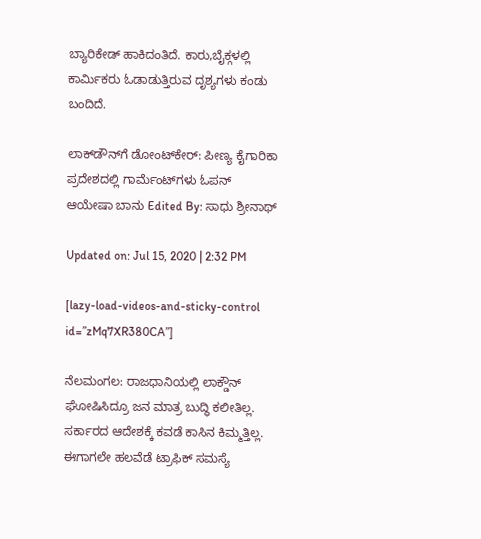ಬ್ಯಾರಿಕೇಡ್ ಹಾಕಿದಂತಿದೆ. ಕಾರು,ಬೈಕ್ಗಳಲ್ಲಿ ಕಾರ್ಮಿಕರು ಓಡಾಡುತ್ತಿರುವ ದೃಶ್ಯಗಳು ಕಂಡು ಬಂದಿದೆ.

ಲಾಕ್‌ಡೌನ್‌ಗೆ ಡೋಂಟ್‌ಕೇರ್: ಪೀಣ್ಯ ಕೈಗಾರಿಕಾ ಪ್ರದೇಶದಲ್ಲಿ ಗಾರ್ಮೆಂಟ್‌ಗಳು ಓಪನ್
ಆಯೇಷಾ ಬಾನು Edited By: ಸಾಧು ಶ್ರೀನಾಥ್

Updated on: Jul 15, 2020 | 2:32 PM

[lazy-load-videos-and-sticky-control id=”zMq7XR380CA”]

ನೆಲಮಂಗಲ: ರಾಜಧಾನಿಯಲ್ಲಿ ಲಾಕ್ಡೌನ್ ಘೋಷಿಸಿದ್ರೂ ಜನ ಮಾತ್ರ ಬುದ್ಧಿ ಕಲೀತಿಲ್ಲ. ಸರ್ಕಾರದ ಆದೇಶಕ್ಕೆ ಕವಡೆ ಕಾಸಿನ ಕಿಮ್ಮತ್ತಿಲ್ಲ. ಈಗಾಗಲೇ ಹಲವೆಡೆ ಟ್ರಾಫಿಕ್ ಸಮಸ್ಯೆ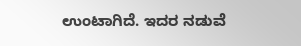ಉಂಟಾಗಿದೆ. ಇದರ ನಡುವೆ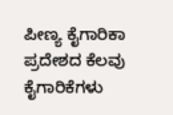ಪೀಣ್ಯ ಕೈಗಾರಿಕಾ ಪ್ರದೇಶದ ಕೆಲವು ಕೈಗಾರಿಕೆಗಳು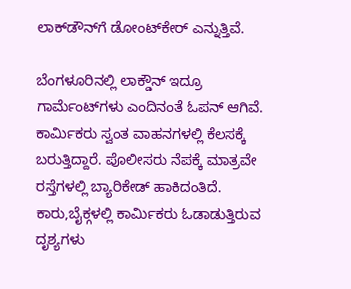ಲಾಕ್‌ಡೌನ್‌ಗೆ ಡೋಂಟ್‌ಕೇರ್ ಎನ್ನುತ್ತಿವೆ.

ಬೆಂಗಳೂರಿನಲ್ಲಿ ಲಾಕ್ಡೌನ್ ಇದ್ರೂ ಗಾರ್ಮೆಂಟ್‌ಗಳು ಎಂದಿನಂತೆ ಓಪನ್ ಆಗಿವೆ. ಕಾರ್ಮಿಕರು ಸ್ವಂತ ವಾಹನಗಳಲ್ಲಿ ಕೆಲಸಕ್ಕೆ ಬರುತ್ತಿದ್ದಾರೆ. ಪೊಲೀಸರು ನೆಪಕ್ಕೆ ಮಾತ್ರವೇ ರಸ್ತೆಗಳಲ್ಲಿ ಬ್ಯಾರಿಕೇಡ್ ಹಾಕಿದಂತಿದೆ. ಕಾರು,ಬೈಕ್ಗಳಲ್ಲಿ ಕಾರ್ಮಿಕರು ಓಡಾಡುತ್ತಿರುವ ದೃಶ್ಯಗಳು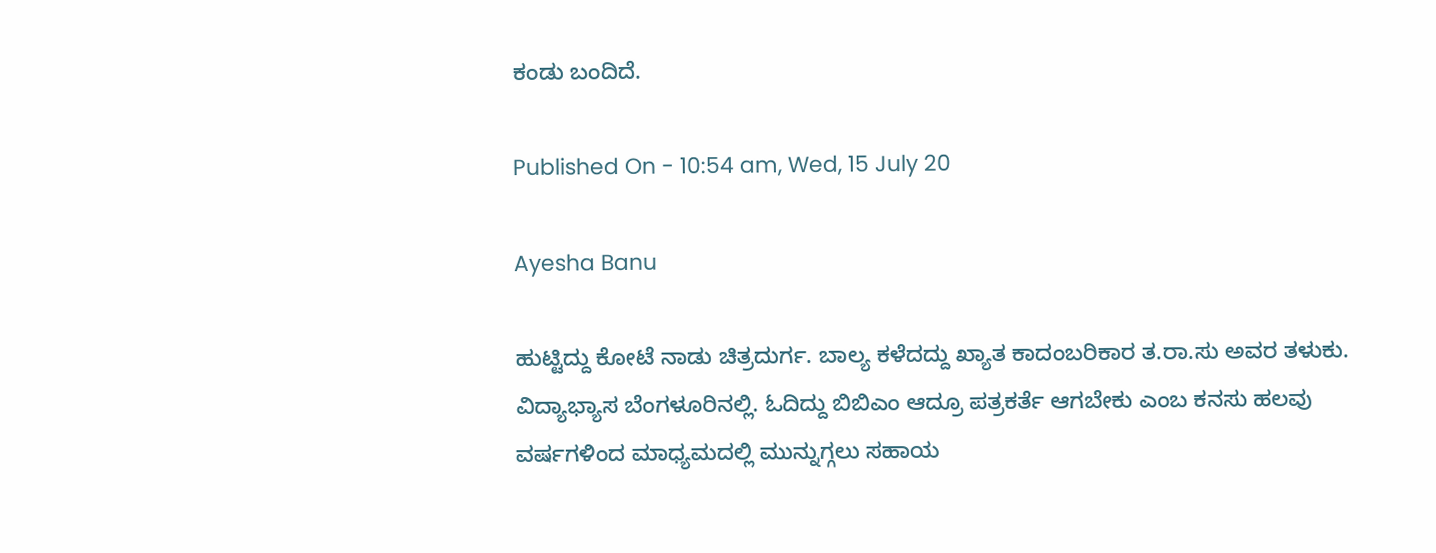ಕಂಡು ಬಂದಿದೆ.

Published On - 10:54 am, Wed, 15 July 20

Ayesha Banu

ಹುಟ್ಟಿದ್ದು ಕೋಟೆ ನಾಡು ಚಿತ್ರದುರ್ಗ. ಬಾಲ್ಯ ಕಳೆದದ್ದು ಖ್ಯಾತ ಕಾದಂಬರಿಕಾರ ತ.ರಾ.ಸು ಅವರ ತಳುಕು. ವಿದ್ಯಾಭ್ಯಾಸ ಬೆಂಗಳೂರಿನಲ್ಲಿ. ಓದಿದ್ದು ಬಿಬಿಎಂ ಆದ್ರೂ ಪತ್ರಕರ್ತೆ ಆಗಬೇಕು ಎಂಬ ಕನಸು ಹಲವು ವರ್ಷಗಳಿಂದ ಮಾಧ್ಯಮದಲ್ಲಿ ಮುನ್ನುಗ್ಗಲು ಸಹಾಯ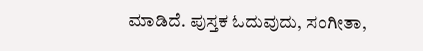ಮಾಡಿದೆ. ಪುಸ್ತಕ ಓದುವುದು, ಸಂಗೀತಾ,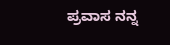ಪ್ರವಾಸ ನನ್ನ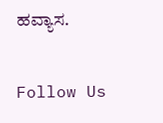ಹವ್ಯಾಸ.

Follow Us